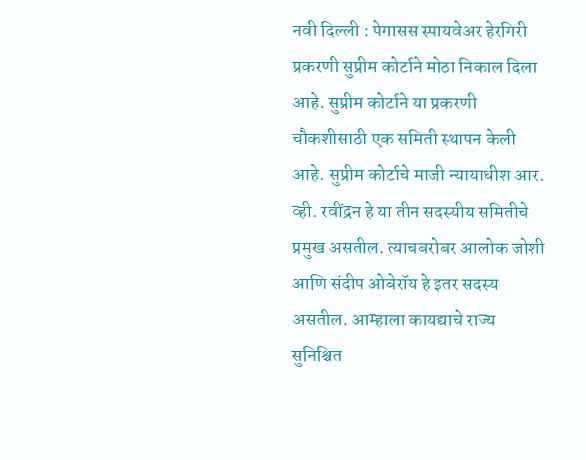नवी दिल्ली : पेगासस स्पायवेअर हेरगिरी प्रकरणी सुप्रीम कोर्टाने मोठा निकाल दिला आहे. सुप्रीम कोर्टाने या प्रकरणी चौकशीसाठी एक समिती स्थापन केली आहे. सुप्रीम कोर्टाचे माजी न्यायाधीश आर. व्ही. रवींद्रन हे या तीन सदस्यीय समितीचे प्रमुख असतील. त्याचबरोबर आलोक जोशी आणि संदीप ओबेरॉय हे इतर सदस्य असतील. आम्हाला कायद्याचे राज्य सुनिश्चित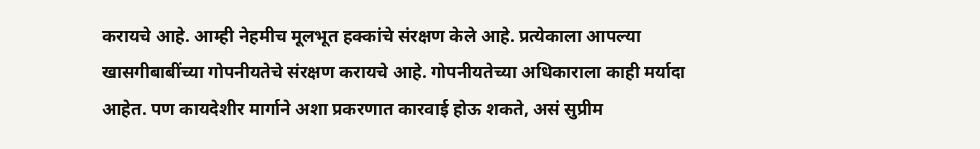करायचे आहे. आम्ही नेहमीच मूलभूत हक्कांचे संरक्षण केले आहे. प्रत्येकाला आपल्या खासगीबाबींच्या गोपनीयतेचे संरक्षण करायचे आहे. गोपनीयतेच्या अधिकाराला काही मर्यादा आहेत. पण कायदेशीर मार्गाने अशा प्रकरणात कारवाई होऊ शकते, असं सुप्रीम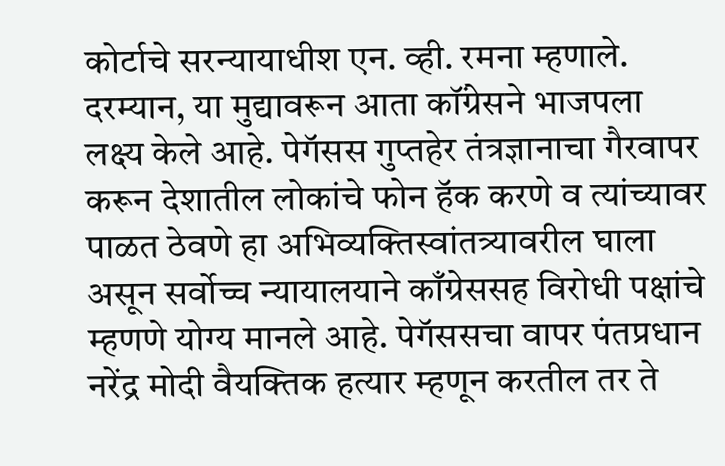कोर्टाचे सरन्यायाधीश एन. व्ही. रमना म्हणाले.
दरम्यान, या मुद्यावरून आता कॉंग्रेसने भाजपला लक्ष्य केले आहे. पेगॅसस गुप्तहेर तंत्रज्ञानाचा गैरवापर करून देशातील लोकांचे फोन हॅक करणे व त्यांच्यावर पाळत ठेवणे हा अभिव्यक्तिस्वांतत्र्यावरील घाला असून सर्वोच्च न्यायालयाने काँग्रेससह विरोधी पक्षांचे म्हणणे योग्य मानले आहे. पेगॅससचा वापर पंतप्रधान नरेंद्र मोदी वैयक्तिक हत्यार म्हणून करतील तर ते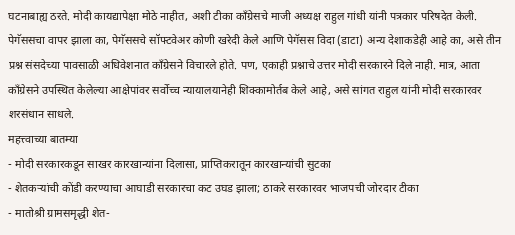घटनाबाह्य ठरते. मोदी कायद्यापेक्षा मोठे नाहीत, अशी टीका काँग्रेसचे माजी अध्यक्ष राहुल गांधी यांनी पत्रकार परिषदेत केली.
पेगॅससचा वापर झाला का, पेगॅससचे सॉफ्टवेअर कोणी खरेदी केले आणि पेगॅसस विदा (डाटा) अन्य देशाकडेही आहे का, असे तीन प्रश्न संसदेच्या पावसाळी अधिवेशनात काँग्रेसने विचारले होते. पण, एकाही प्रश्नाचे उत्तर मोदी सरकारने दिले नाही. मात्र, आता काँग्रेसने उपस्थित केलेल्या आक्षेपांवर सर्वोच्च न्यायालयानेही शिक्कामोर्तब केले आहे, असे सांगत राहुल यांनी मोदी सरकारवर शरसंधान साधले.
महत्त्वाच्या बातम्या
- मोदी सरकारकडून साखर कारखान्यांना दिलासा, प्राप्तिकरातून कारखान्यांची सुटका
- शेतकऱ्यांची कोंडी करण्याचा आघाडी सरकारचा कट उघड झाला; ठाकरे सरकारवर भाजपची जोरदार टीका
- मातोश्री ग्रामसमृद्धी शेत-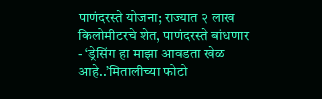पाणंदरस्ते योजना; राज्यात २ लाख किलोमीटरचे शेत, पाणंदरस्ते बांधणार
- ‘ड्रेसिंग हा माझा आवडता खेळ आहे..’मितालीच्या फोटो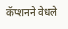कॅप्शनने वेधले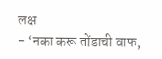लक्ष
- ‘नका करू तोंडाची वाफ,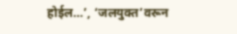होईल…’, ‘जलयुक्त’वरून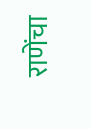राणेंचा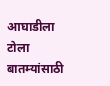आघाडीला टोला
बातम्यांसाठी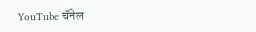YouTube चॅनेल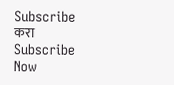Subscribe करा
Subscribe Now